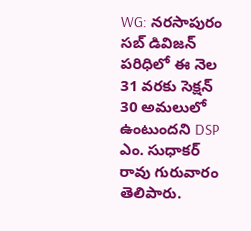WG: నరసాపురం సబ్ డివిజన్ పరిధిలో ఈ నెల 31 వరకు సెక్షన్ 30 అమలులో ఉంటుందని DSP ఎం. సుధాకర్ రావు గురువారం తెలిపారు.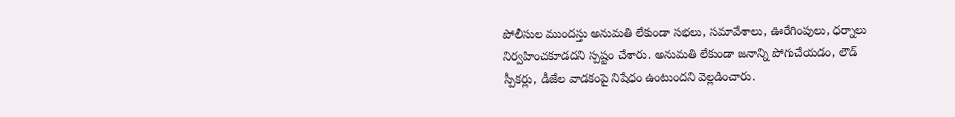పోలీసుల ముందస్తు అనుమతి లేకుండా సభలు, సమావేశాలు, ఊరేగింపులు, ధర్నాలు నిర్వహించకూడదని స్పష్టం చేశారు. అనుమతి లేకుండా జనాన్ని పోగుచేయడం, లౌడ్ స్పీకర్లు, డీజేల వాడకంపై నిషేధం ఉంటుందని వెల్లడించారు.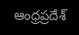ఆంధ్రప్రదేశ్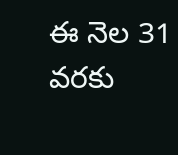ఈ నెల 31 వరకు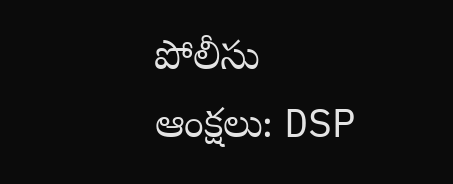పోలీసు ఆంక్షలు: DSP